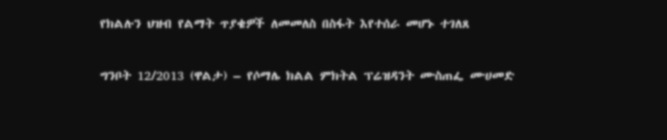የክልሉን ህዝብ የልማት ጥያቄዎች ለመመለስ በስፋት እየተሰራ መሆኑ ተገለጸ

ግንቦት 12/2013 (ዋልታ) – የሶማሌ ክልል ምክትል ፕሬዝዳንት ሙስጠፌ ሙሀመድ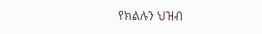የክልሉን ህዝብ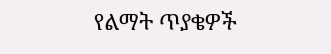የልማት ጥያቄዎች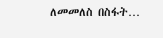ለመመለስ በስፋት…